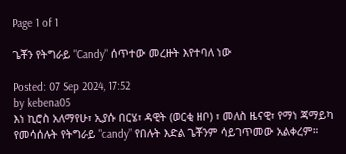Page 1 of 1

ጌቾን የትግራይ "Candy" ሰጥተው መረዙት እየተባለ ነው

Posted: 07 Sep 2024, 17:52
by kebena05
እነ ኪሮስ አለማየሁ፣ ኢያሱ በርሄ፣ ዳዊት (ወርቂ ዘቦ) ፣ መለስ ዜናዊ፣ የማነ ጃማይካ የመሳሰሉት የትግራይ "candy” የበሉት እድል ጌቾንም ሳይገጥመው አልቀረም።